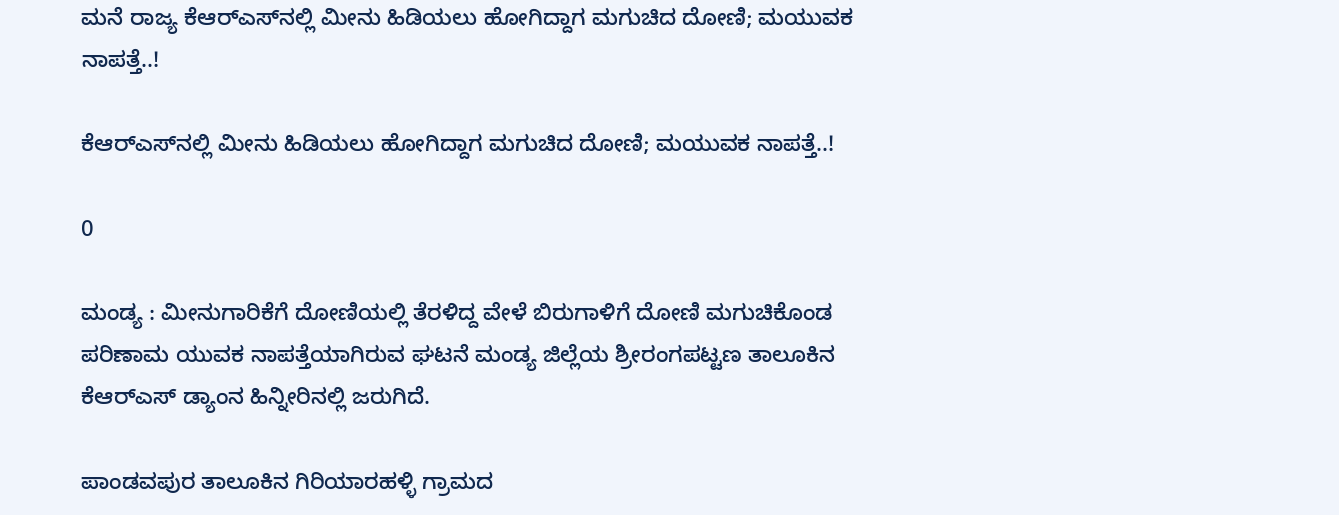ಮನೆ ರಾಜ್ಯ ಕೆಆರ್‌ಎಸ್‌ನಲ್ಲಿ ಮೀನು ಹಿಡಿಯಲು ಹೋಗಿದ್ದಾಗ ಮಗುಚಿದ ದೋಣಿ; ಮಯುವಕ ನಾಪತ್ತೆ..!

ಕೆಆರ್‌ಎಸ್‌ನಲ್ಲಿ ಮೀನು ಹಿಡಿಯಲು ಹೋಗಿದ್ದಾಗ ಮಗುಚಿದ ದೋಣಿ; ಮಯುವಕ ನಾಪತ್ತೆ..!

0

ಮಂಡ್ಯ : ಮೀನುಗಾರಿಕೆಗೆ ದೋಣಿಯಲ್ಲಿ ತೆರಳಿದ್ದ ವೇಳೆ ಬಿರುಗಾಳಿಗೆ ದೋಣಿ ಮಗುಚಿಕೊಂಡ ಪರಿಣಾಮ ಯುವಕ ನಾಪತ್ತೆಯಾಗಿರುವ ಘಟನೆ ಮಂಡ್ಯ ಜಿಲ್ಲೆಯ ಶ್ರೀರಂಗಪಟ್ಟಣ ತಾಲೂಕಿನ ಕೆಆರ್‌ಎಸ್ ಡ್ಯಾಂನ ಹಿನ್ನೀರಿನಲ್ಲಿ ಜರುಗಿದೆ.

ಪಾಂಡವಪುರ ತಾಲೂಕಿನ ಗಿರಿಯಾರಹಳ್ಳಿ ಗ್ರಾಮದ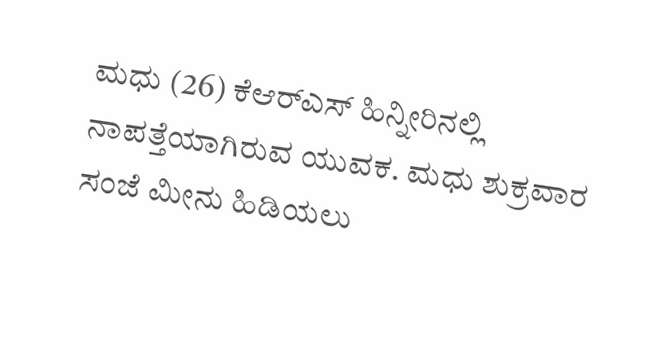ಮಧು (26) ಕೆಆರ್‌ಎಸ್ ಹಿನ್ನೀರಿನಲ್ಲಿ ನಾಪತ್ತೆಯಾಗಿರುವ ಯುವಕ. ಮಧು ಶುಕ್ರವಾರ ಸಂಜೆ ಮೀನು ಹಿಡಿಯಲು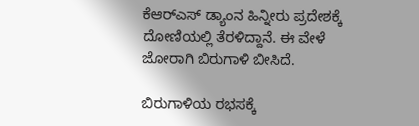ಕೆಆರ್‌ಎಸ್ ಡ್ಯಾಂನ ಹಿನ್ನೀರು ಪ್ರದೇಶಕ್ಕೆ ದೋಣಿಯಲ್ಲಿ ತೆರಳಿದ್ದಾನೆ. ಈ ವೇಳೆ ಜೋರಾಗಿ ಬಿರುಗಾಳಿ ಬೀಸಿದೆ.

ಬಿರುಗಾಳಿಯ ರಭಸಕ್ಕೆ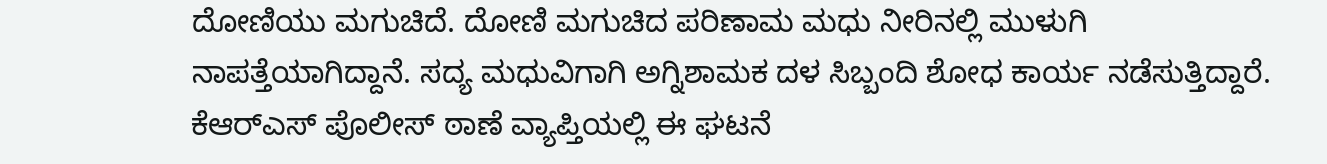ದೋಣಿಯು ಮಗುಚಿದೆ. ದೋಣಿ ಮಗುಚಿದ ಪರಿಣಾಮ ಮಧು ನೀರಿನಲ್ಲಿ ಮುಳುಗಿ ನಾಪತ್ತೆಯಾಗಿದ್ದಾನೆ. ಸದ್ಯ ಮಧುವಿಗಾಗಿ ಅಗ್ನಿಶಾಮಕ ದಳ ಸಿಬ್ಬಂದಿ ಶೋಧ ಕಾರ್ಯ ನಡೆಸುತ್ತಿದ್ದಾರೆ. ಕೆಆರ್‌ಎಸ್ ಪೊಲೀಸ್ ಠಾಣೆ ವ್ಯಾಪ್ತಿಯಲ್ಲಿ ಈ ಘಟನೆ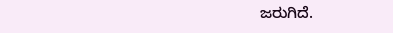ಜರುಗಿದೆ.